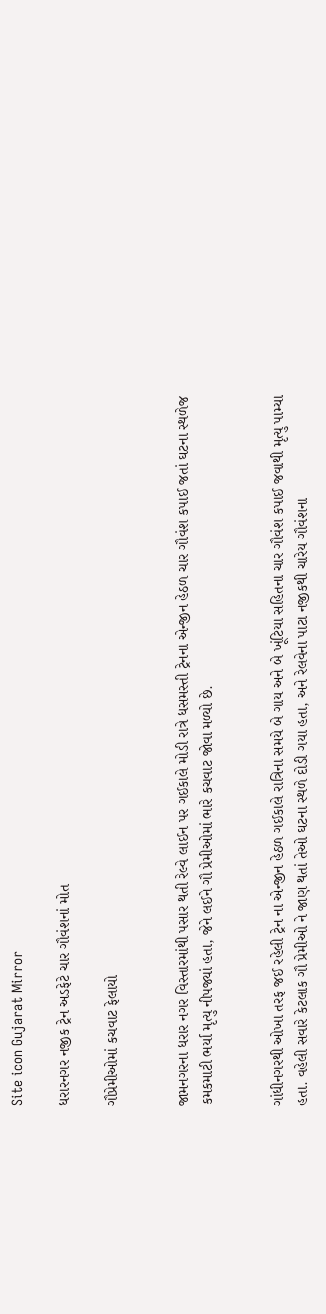Site icon Gujarat Mirror

ધરારનગર નજીક ટ્રેન અડફેટે ચાર ગૌવંશનાં મોત

ગૌપ્રેમીઓમાં કચવાટ ફેલાયો


જામનગરના ધરાર નગર વિસ્તારમાંથી પસાર થતી રેલ્વે લાઈન પર ગઈકાલે મોડી રાત્રે ધસમસ્તી ટ્રેનના એન્જીન હેઠળ ચાર ગૌવંશ કપાઈ જતાં ઘટના સ્થળેજ કમકમાટી ભર્યા મૃત્યુ નીપજ્યાં હતા, જેને લઈને ગૌ પ્રેમીઓમાં ભારે કચવાટ જોવા મળ્યો છે.


ગાંધીનગરથી ઓખા તરફ જઈ રહેલી ટ્રેન ના એન્જીન હેઠળ ગઈકાલે રાત્રિના સમયે બે ગાય અને બે ખૂંટિયા સહિતના ચાર ગૌવંશ કપાઈ જવાથી મૃત્યુ પામ્યા હતા. વહેલી સવારે કેટલાક ગૌ પ્રેમીઓ ને જાણ થતાં તેઓ ઘટના સ્થળે દોડી ગયા હતા, અને રેલવેના પાટા નજીકથી ચારેય ગૌવંશના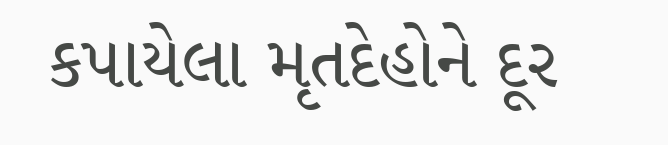કપાયેલા મૃતદેહોને દૂર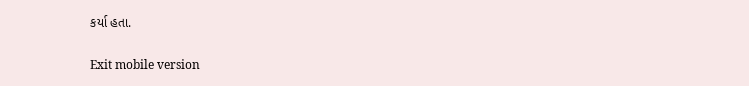કર્યા હતા.

Exit mobile version